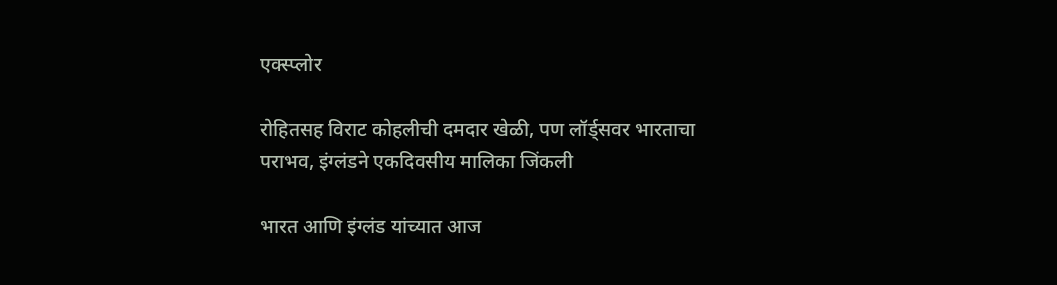एक्स्प्लोर

रोहितसह विराट कोहलीची दमदार खेळी, पण लॉर्ड्सवर भारताचा पराभव, इंग्लंडने एकदिवसीय मालिका जिंकली

भारत आणि इंग्लंड यांच्यात आज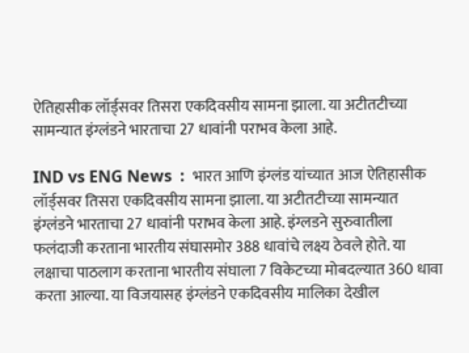ऐतिहासीक लॉर्ड्सवर तिसरा एकदिवसीय सामना झाला. या अटीतटीच्या सामन्यात इंग्लंडने भारताचा 27 धावांनी पराभव केला आहे.

IND vs ENG News  :  भारत आणि इंग्लंड यांच्यात आज ऐतिहासीक लॉर्ड्सवर तिसरा एकदिवसीय सामना झाला. या अटीतटीच्या सामन्यात इंग्लंडने भारताचा 27 धावांनी पराभव केला आहे. इंग्लडने सुरुवातीला फलंदाजी करताना भारतीय संघासमोर 388 धावांचे लक्ष्य ठेवले होते. या लक्षाचा पाठलाग करताना भारतीय संघाला 7 विकेटच्या मोबदल्यात 360 धावा करता आल्या. या विजयासह इंग्लंडने एकदिवसीय मालिका देखील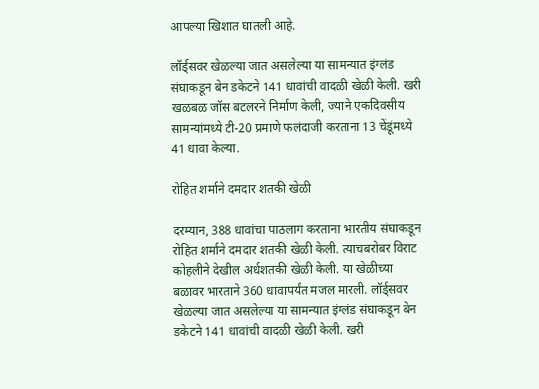आपल्या खिशात घातली आहे.

लॉर्ड्सवर खेळल्या जात असलेल्या या सामन्यात इंग्लंड संघाकडून बेन डकेटने 141 धावांची वादळी खेळी केली. खरी खळबळ जॉस बटलरने निर्माण केली, ज्याने एकदिवसीय सामन्यांमध्ये टी-20 प्रमाणे फलंदाजी करताना 13 चेंडूंमध्ये 41 धावा केल्या.

रोहित शर्माने दमदार शतकी खेळी

दरम्यान, 388 धावांचा पाठलाग करताना भारतीय संघाकडून रोहित शर्माने दमदार शतकी खेळी केली. त्याचबरोबर विराट कोहलीने देखील अर्धशतकी खेळी केली. या खेळीच्या बळावर भारताने 360 धावापर्यंत मजल मारली. लॉर्ड्सवर खेळल्या जात असलेल्या या सामन्यात इंग्लंड संघाकडून बेन डकेटने 141 धावांची वादळी खेळी केली. खरी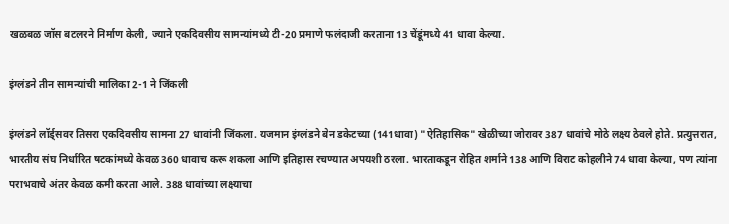खळबळ जॉस बटलरने निर्माण केली, ज्याने एकदिवसीय सामन्यांमध्ये टी-20 प्रमाणे फलंदाजी करताना 13 चेंडूंमध्ये 41 धावा केल्या.

इंग्लंडने तीन सामन्यांची मालिका 2-1 ने जिंकली

इंग्लंडने लॉर्ड्सवर तिसरा एकदिवसीय सामना 27 धावांनी जिंकला. यजमान इंग्लंडने बेन डकेटच्या (141धावा) "ऐतिहासिक" खेळीच्या जोरावर 387 धावांचे मोठे लक्ष्य ठेवले होते. प्रत्युत्तरात, भारतीय संघ निर्धारित षटकांमध्ये केवळ 360 धावाच करू शकला आणि इतिहास रचण्यात अपयशी ठरला. भारताकडून रोहित शर्माने 138 आणि विराट कोहलीने 74 धावा केल्या, पण त्यांना पराभवाचे अंतर केवळ कमी करता आले. 388 धावांच्या लक्ष्याचा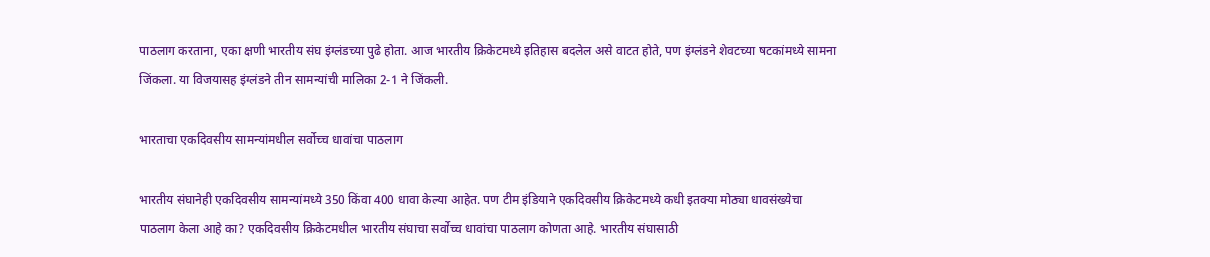पाठलाग करताना, एका क्षणी भारतीय संघ इंग्लंडच्या पुढे होता. आज भारतीय क्रिकेटमध्ये इतिहास बदलेल असे वाटत होते, पण इंग्लंडने शेवटच्या षटकांमध्ये सामना जिंकला. या विजयासह इंग्लंडने तीन सामन्यांची मालिका 2-1 ने जिंकली.

भारताचा एकदिवसीय सामन्यांमधील सर्वोच्च धावांचा पाठलाग

भारतीय संघानेही एकदिवसीय सामन्यांमध्ये 350 किंवा 400 धावा केल्या आहेत. पण टीम इंडियाने एकदिवसीय क्रिकेटमध्ये कधी इतक्या मोठ्या धावसंख्येचा पाठलाग केला आहे का? एकदिवसीय क्रिकेटमधील भारतीय संघाचा सर्वोच्च धावांचा पाठलाग कोणता आहे. भारतीय संघासाठी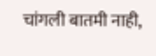चांगली बातमी नाही,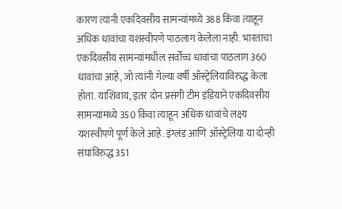कारण त्यांनी एकदिवसीय सामन्यांमध्ये 388 किंवा त्याहून अधिक धावांचा यशस्वीपणे पाठलाग केलेला नाही. भारताचा एकदिवसीय सामन्यांमधील सर्वोच्च धावांचा पाठलाग 360 धावांचा आहे, जो त्यांनी गेल्या वर्षी ऑस्ट्रेलियाविरुद्ध केला होता. याशिवाय, इतर दोन प्रसंगी टीम इंडियाने एकदिवसीय सामन्यांमध्ये 350 किंवा त्याहून अधिक धावांचे लक्ष्य यशस्वीपणे पूर्ण केले आहे. इंग्लंड आणि ऑस्ट्रेलिया या दोन्ही संघांविरुद्ध 351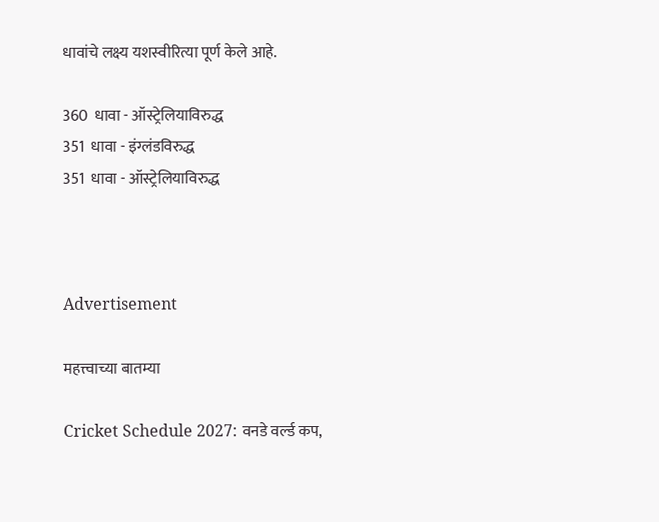धावांचे लक्ष्य यशस्वीरित्या पूर्ण केले आहे.

360  धावा - ऑस्ट्रेलियाविरुद्ध
351  धावा - इंग्लंडविरुद्ध
351  धावा - ऑस्ट्रेलियाविरुद्ध



Advertisement

महत्त्वाच्या बातम्या

Cricket Schedule 2027: वनडे वर्ल्ड कप,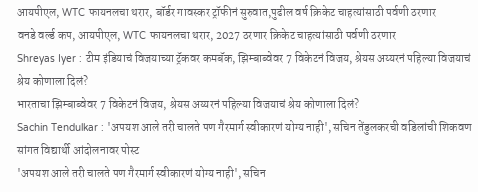आयपीएल, WTC फायनलचा थरार, बॉर्डर गावस्कर ट्रॉफीनं सुरुवात,पुढील वर्ष क्रिकेट चाहत्यांसाठी पर्वणी ठरणार
वनडे वर्ल्ड कप, आयपीएल, WTC फायनलचा थरार, 2027 ठरणार क्रिकेट चाहत्यांसाठी पर्वणी ठरणार
Shreyas Iyer : टीम इंडियाचं विजयाच्या ट्रॅकवर कमबॅक, झिम्बाब्वेवर 7 विकेटनं विजय, श्रेयस अय्यरनं पहिल्या विजयाचं श्रेय कोणाला दिलं?
भारताचा झिम्बाब्वेवर 7 विकेटनं विजय, श्रेयस अय्यरनं पहिल्या विजयाचं श्रेय कोणाला दिलं?
Sachin Tendulkar : 'अपयश आले तरी चालते पण गैरमार्ग स्वीकारणं योग्य नाही', सचिन तेंडुलकरची वडिलांची शिकवण सांगत विद्यार्थी आंदोलनावर पोस्ट
'अपयश आले तरी चालते पण गैरमार्ग स्वीकारणं योग्य नाही', सचिन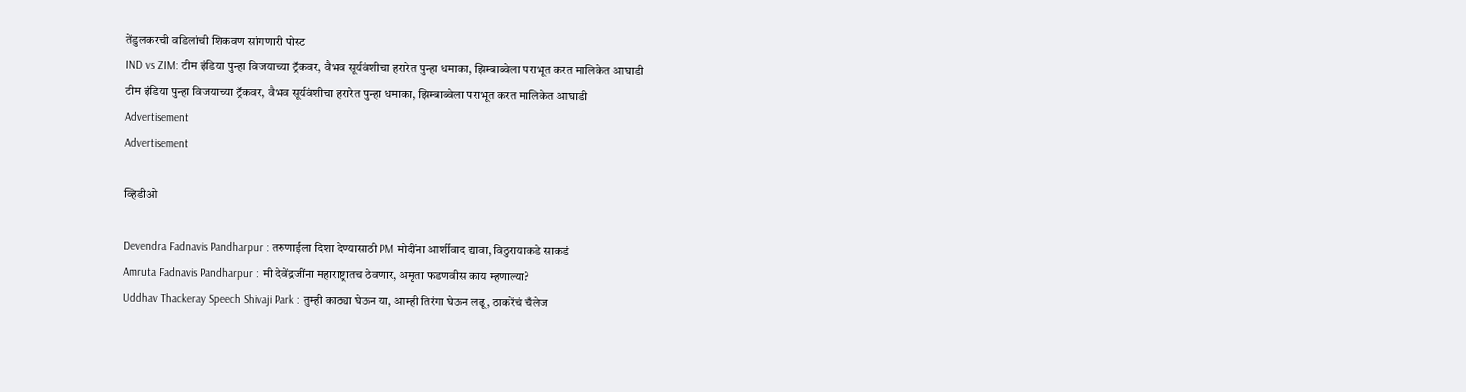तेंडुलकरची वडिलांची शिकवण सांगणारी पोस्ट
IND vs ZIM: टीम इंडिया पुन्हा विजयाच्या ट्रॅकवर, वैभव सूर्यवंशीचा हरारेत पुन्हा धमाका, झिम्बाब्वेला पराभूत करत मालिकेत आघाडी
टीम इंडिया पुन्हा विजयाच्या ट्रॅकवर, वैभव सूर्यवंशीचा हरारेत पुन्हा धमाका, झिम्बाब्वेला पराभूत करत मालिकेत आघाडी
Advertisement
Advertisement

व्हिडीओ

Devendra Fadnavis Pandharpur : तरुणाईला दिशा देण्यासाठी PM मोदींना आर्शीवाद द्यावा, विठुरायाकडे साकडं
Amruta Fadnavis Pandharpur : मी देवेंद्रजींना महाराष्ट्रातच ठेवणार, अमृता फडणवीस काय म्हणाल्या?
Uddhav Thackeray Speech Shivaji Park : तुम्ही काठ्या घेऊन या, आम्ही तिरंगा घेऊन लढू, ठाकरेंचं चँलेज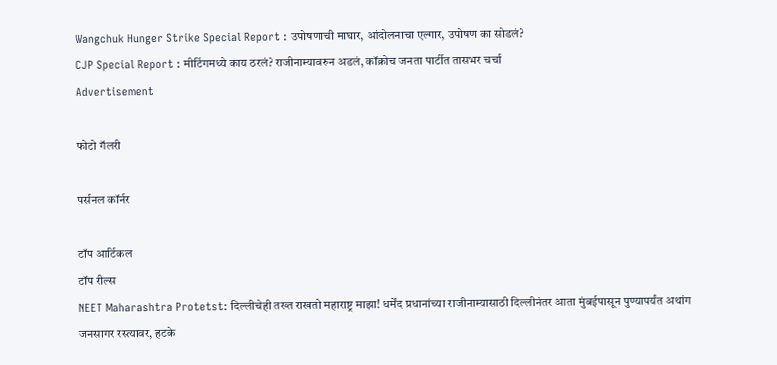Wangchuk Hunger Strike Special Report : उपोषणाची माघार, आंदोलनाचा एल्गार, उपोषण का सोडलं?
CJP Special Report : मीटिंगमध्ये काय ठरलं? राजीनाम्यावरुन अडलं, कॉक्रोच जनता पार्टीत तासभर चर्चा
Advertisement

फोटो गॅलरी

पर्सनल कॉर्नर

टॉप आर्टिकल
टॉप रील्स
NEET Maharashtra Protetst: दिल्लीचेही तख्त राखतो महाराष्ट्र माझा! धर्मेंद प्रधानांच्या राजीनाम्यासाठी दिल्लीनंतर आता मुंबईपासून पुण्यापर्यंत अथांग जनसागर रस्त्यावर, हटके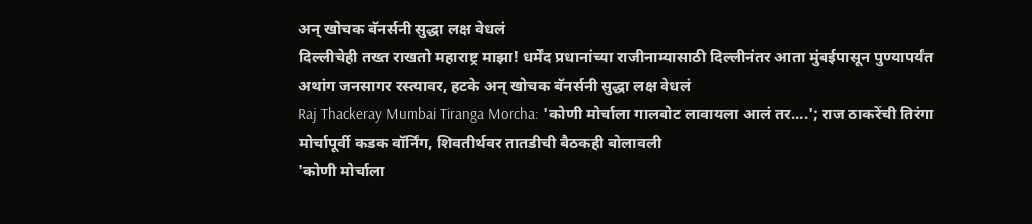अन् खोचक बॅनर्सनी सुद्धा लक्ष वेधलं
दिल्लीचेही तख्त राखतो महाराष्ट्र माझा! धर्मेंद प्रधानांच्या राजीनाम्यासाठी दिल्लीनंतर आता मुंबईपासून पुण्यापर्यंत अथांग जनसागर रस्त्यावर, हटके अन् खोचक बॅनर्सनी सुद्धा लक्ष वेधलं
Raj Thackeray Mumbai Tiranga Morcha: 'कोणी मोर्चाला गालबोट लावायला आलं तर....'; राज ठाकरेंची तिरंगा मोर्चापूर्वी कडक वॉर्निंग, शिवतीर्थवर तातडीची बैठकही बोलावली
'कोणी मोर्चाला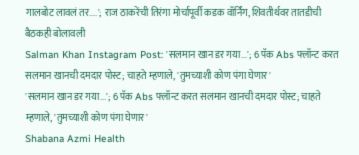गालबोट लावलं तर....'; राज ठाकरेंची तिरंगा मोर्चापूर्वी कडक वॉर्निंग, शिवतीर्थवर तातडीची बैठकही बोलावली
Salman Khan Instagram Post: 'सलमान खान डर गया...'; 6 पॅक Abs फ्लॉन्ट करत सलमान खानची दमदार पोस्ट; चाहते म्हणाले, 'तुमच्याशी कोण पंगा घेणार'
'सलमान खान डर गया...'; 6 पॅक Abs फ्लॉन्ट करत सलमान खानची दमदार पोस्ट; चाहते म्हणाले, 'तुमच्याशी कोण पंगा घेणार'
Shabana Azmi Health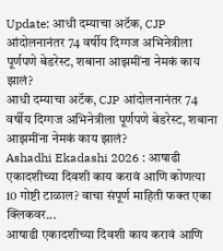Update: आधी दम्याचा अटॅक, CJP आंदोलनानंतर 74 वर्षीय दिग्गज अभिनेत्रीला पूर्णपणे बेडरेस्ट, शबाना आझमींना नेमकं काय झालं?
आधी दम्याचा अटॅक, CJP आंदोलनानंतर 74 वर्षीय दिग्गज अभिनेत्रीला पूर्णपणे बेडरेस्ट, शबाना आझमींना नेमकं काय झालं?
Ashadhi Ekadashi 2026 : आषाढी एकादशीच्या दिवशी काय करावं आणि कोणत्या 10 गोष्टी टाळाल? वाचा संपूर्ण माहिती फक्त एका क्लिकवर...
आषाढी एकादशीच्या दिवशी काय करावं आणि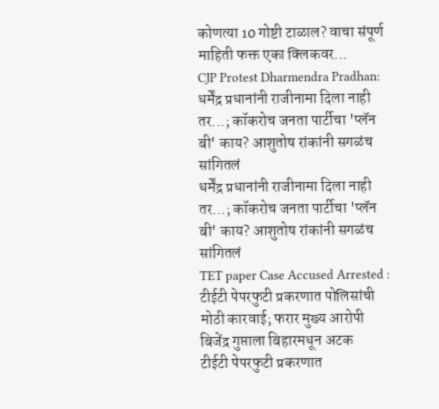कोणत्या 10 गोष्टी टाळाल? वाचा संपूर्ण माहिती फक्त एका क्लिकवर...
CJP Protest Dharmendra Pradhan: धर्मेंद्र प्रधानांनी राजीनामा दिला नाही तर...; कॉकरोच जनता पार्टीचा 'प्लॅन बी' काय? आशुतोष रांकांनी सगळंच सांगितलं
धर्मेंद्र प्रधानांनी राजीनामा दिला नाही तर...; कॉकरोच जनता पार्टीचा 'प्लॅन बी' काय? आशुतोष रांकांनी सगळंच सांगितलं
TET paper Case Accused Arrested : टीईटी पेपरफुटी प्रकरणात पोलिसांची मोठी कारवाई; फरार मुख्य आरोपी बिजेंद्र गुप्ताला बिहारमधून अटक
टीईटी पेपरफुटी प्रकरणात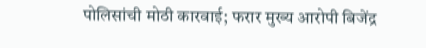पोलिसांची मोठी कारवाई; फरार मुख्य आरोपी बिजेंद्र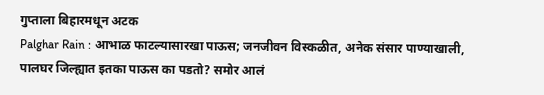गुप्ताला बिहारमधून अटक
Palghar Rain : आभाळ फाटल्यासारखा पाऊस; जनजीवन विस्कळीत, अनेक संसार पाण्याखाली, पालघर जिल्ह्यात इतका पाऊस का पडतो? समोर आलं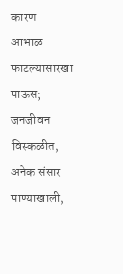कारण
आभाळ फाटल्यासारखा पाऊस; जनजीवन विस्कळीत, अनेक संसार पाण्याखाली,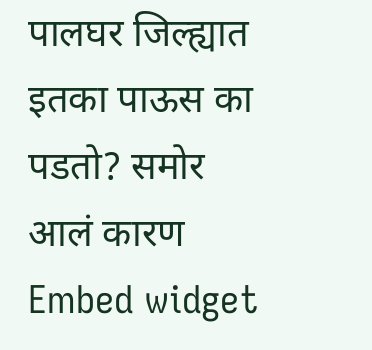पालघर जिल्ह्यात इतका पाऊस का पडतो? समोर आलं कारण
Embed widget